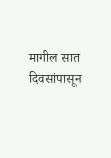मागील सात दिवसांपासून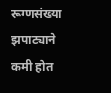रूग्णसंख्या झपाट्याने कमी होत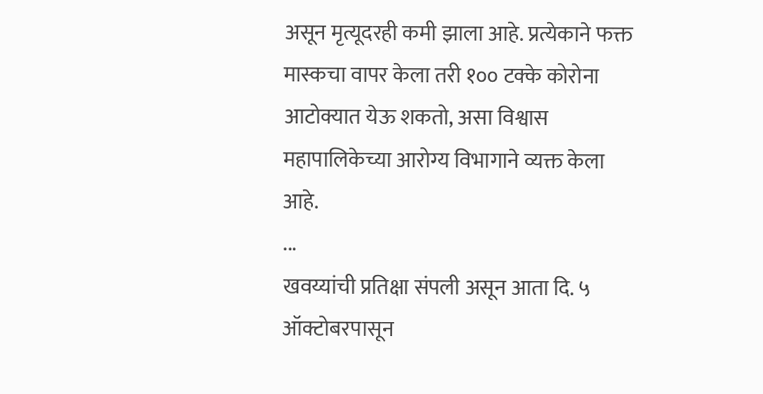असून मृत्यूदरही कमी झाला आहे. प्रत्येकाने फक्त मास्कचा वापर केला तरी १०० टक्के कोरोना आटोक्यात येऊ शकतो, असा विश्वास महापालिकेच्या आरोग्य विभागाने व्यक्त केला आहे.
...
खवय्यांची प्रतिक्षा संपली असून आता दि. ५ ऑक्टोबरपासून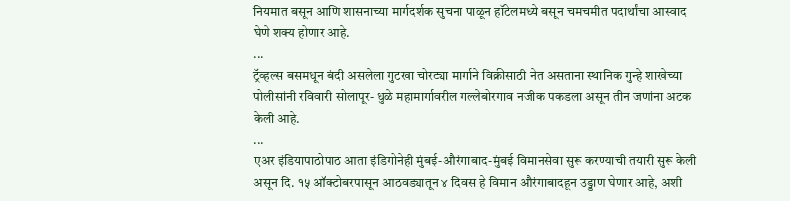नियमात बसून आणि शासनाच्या मार्गदर्शक सुचना पाळून हॉटेलमध्ये बसून चमचमीत पदार्थांचा आस्वाद घेणे शक्य होणार आहे.
...
ट्रॅव्हल्स बसमधून बंदी असलेला गुटखा चोरट्या मार्गाने विक्रीसाठी नेत असताना स्थानिक गुन्हे शाखेच्या पोलीसांनी रविवारी सोलापूर- धुळे महामार्गावरील गल्लेबोरगाव नजीक पकडला असून तीन जणांना अटक केली आहे.
...
एअर इंडियापाठोपाठ आता इंडिगोनेही मुंबई-औरंगाबाद-मुंबई विमानसेवा सुरू करण्याची तयारी सुरू केली असून दि. १५ ऑक्टोबरपासून आठवड्यातून ४ दिवस हे विमान औरंगाबादहून उड्डाण घेणार आहे, अशी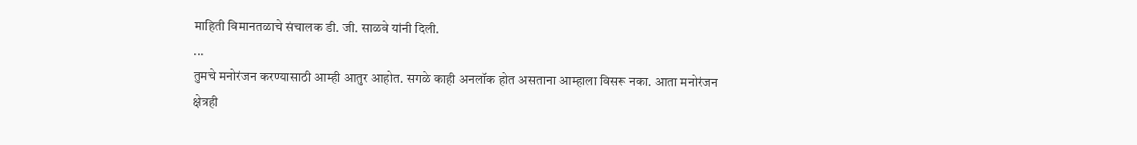माहिती विमानतळाचे संचालक डी. जी. साळवे यांनी दिली.
...
तुमचे मनोरंजन करण्यासाठी आम्ही आतुर आहोत. सगळे काही अनलॉक होत असताना आम्हाला विसरू नका. आता मनोरंजन क्षेत्रही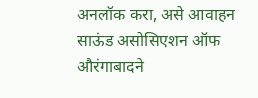अनलॉक करा, असे आवाहन साऊंड असोसिएशन ऑफ औरंगाबादने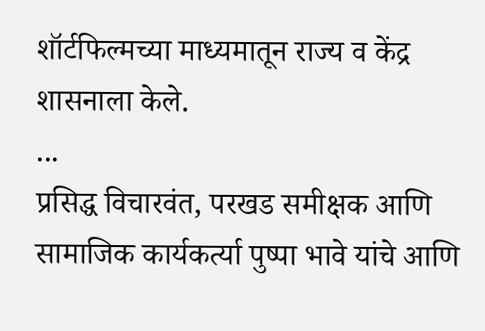शॉर्टफिल्मच्या माध्यमातून राज्य व केंद्र शासनाला केले.
...
प्रसिद्ध विचारवंत, परखड समीक्षक आणि सामाजिक कार्यकर्त्या पुष्पा भावे यांचे आणि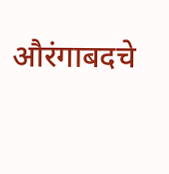औरंगाबदचे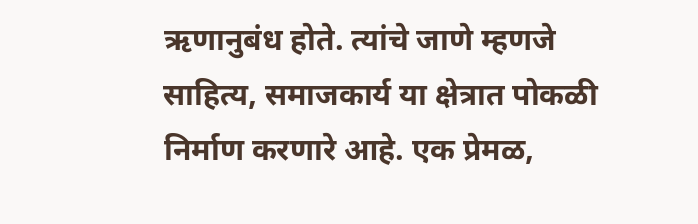ऋणानुबंध होते. त्यांचे जाणे म्हणजे साहित्य, समाजकार्य या क्षेत्रात पोकळी निर्माण करणारे आहे. एक प्रेमळ,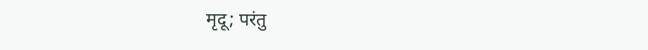मृदू; परंतु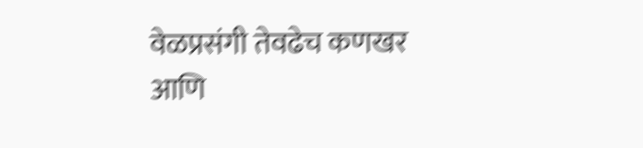वेळप्रसंगी तेवढेच कणखर आणि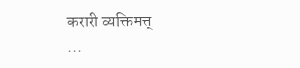करारी व्यक्तिमत्त्
...